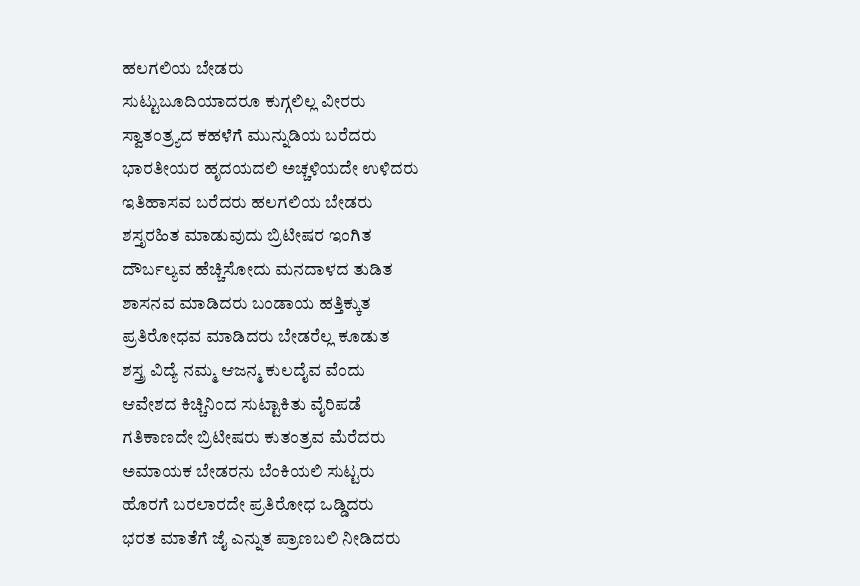ಹಲಗಲಿಯ ಬೇಡರು
ಸುಟ್ಟುಬೂದಿಯಾದರೂ ಕುಗ್ಗಲಿಲ್ಲ ವೀರರು
ಸ್ವಾತಂತ್ರ್ಯದ ಕಹಳೆಗೆ ಮುನ್ನುಡಿಯ ಬರೆದರು
ಭಾರತೀಯರ ಹೃದಯದಲಿ ಅಚ್ಚಳಿಯದೇ ಉಳಿದರು
ಇತಿಹಾಸವ ಬರೆದರು ಹಲಗಲಿಯ ಬೇಡರು
ಶಸ್ತೃರಹಿತ ಮಾಡುವುದು ಬ್ರಿಟೀಷರ ಇಂಗಿತ
ದೌರ್ಬಲ್ಯವ ಹೆಚ್ಚಿಸೋದು ಮನದಾಳದ ತುಡಿತ
ಶಾಸನವ ಮಾಡಿದರು ಬಂಡಾಯ ಹತ್ತಿಕ್ಕುತ
ಪ್ರತಿರೋಧವ ಮಾಡಿದರು ಬೇಡರೆಲ್ಲ ಕೂಡುತ
ಶಸ್ತ್ರ ವಿದ್ಯೆ ನಮ್ಮ ಆಜನ್ಮ ಕುಲದೈವ ವೆಂದು
ಆವೇಶದ ಕಿಚ್ಚಿನಿಂದ ಸುಟ್ಟಾಕಿತು ವೈರಿಪಡೆ
ಗತಿಕಾಣದೇ ಬ್ರಿಟೀಷರು ಕುತಂತ್ರವ ಮೆರೆದರು
ಅಮಾಯಕ ಬೇಡರನು ಬೆಂಕಿಯಲಿ ಸುಟ್ಟರು
ಹೊರಗೆ ಬರಲಾರದೇ ಪ್ರತಿರೋಧ ಒಡ್ಡಿದರು
ಭರತ ಮಾತೆಗೆ ಜೈ ಎನ್ನುತ ಪ್ರಾಣಬಲಿ ನೀಡಿದರು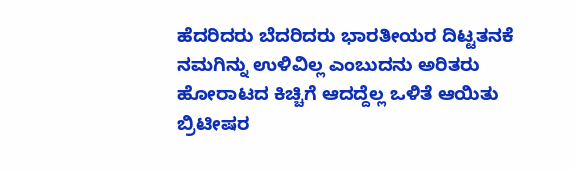ಹೆದರಿದರು ಬೆದರಿದರು ಭಾರತೀಯರ ದಿಟ್ಟತನಕೆ
ನಮಗಿನ್ನು ಉಳಿವಿಲ್ಲ ಎಂಬುದನು ಅರಿತರು
ಹೋರಾಟದ ಕಿಚ್ಚಿಗೆ ಆದದ್ದೆಲ್ಲ ಒಳಿತೆ ಆಯಿತು
ಬ್ರಿಟೀಷರ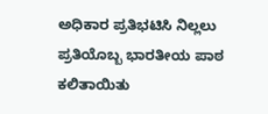ಅಧಿಕಾರ ಪ್ರತಿಭಟಿಸಿ ನಿಲ್ಲಲು
ಪ್ರತಿಯೊಬ್ಬ ಭಾರತೀಯ ಪಾಠ ಕಲಿತಾಯಿತು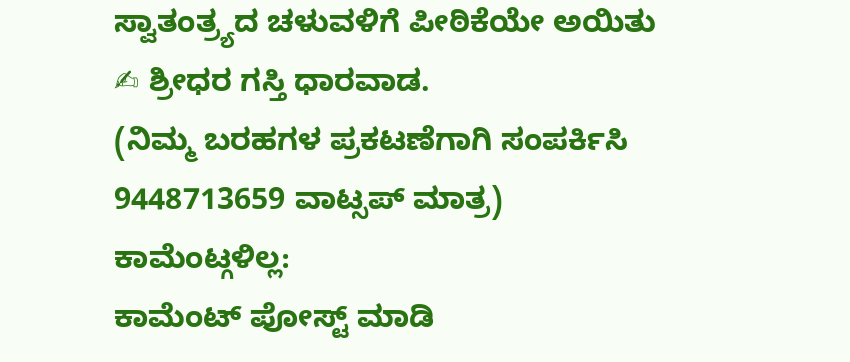ಸ್ವಾತಂತ್ರ್ಯದ ಚಳುವಳಿಗೆ ಪೀಠಿಕೆಯೇ ಅಯಿತು
✍ ಶ್ರೀಧರ ಗಸ್ತಿ ಧಾರವಾಡ.
(ನಿಮ್ಮ ಬರಹಗಳ ಪ್ರಕಟಣೆಗಾಗಿ ಸಂಪರ್ಕಿಸಿ 9448713659 ವಾಟ್ಸಪ್ ಮಾತ್ರ)
ಕಾಮೆಂಟ್ಗಳಿಲ್ಲ:
ಕಾಮೆಂಟ್ ಪೋಸ್ಟ್ ಮಾಡಿ